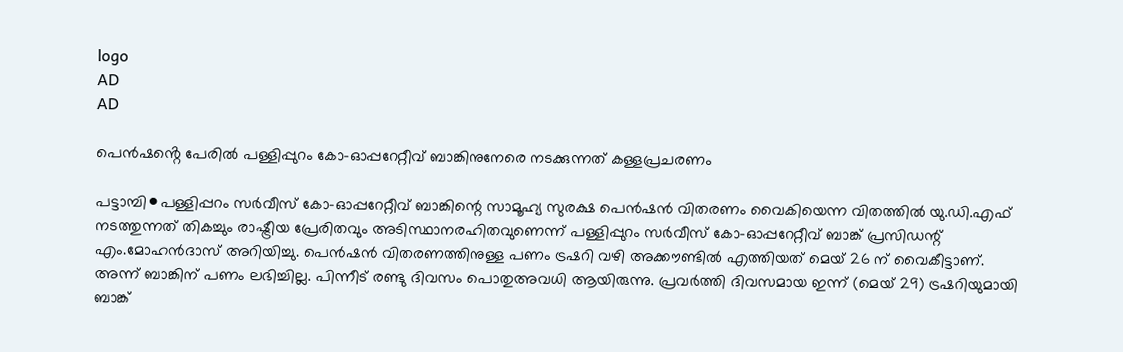logo
AD
AD

പെൻഷൻ്റെ പേരിൽ പള്ളിപ്പുറം കോ-ഓപ്പറേറ്റീവ് ബാങ്കിനുനേരെ നടക്കുന്നത് കള്ളപ്രചരണം

പട്ടാമ്പി⚫പള്ളിപ്പറം സർവീസ് കോ-ഓപ്പറേറ്റീവ് ബാങ്കിന്റെ സാമൂഹ്യ സുരക്ഷ പെൻഷൻ വിതരണം വൈകിയെന്ന വിതത്തിൽ യു.ഡി.എഫ് നടത്തുന്നത് തികച്ചും രാഷ്ട്രീയ പ്രേരിതവും അടിസ്ഥാനരഹിതവുണെന്ന് പള്ളിപ്പുറം സർവീസ് കോ-ഓപ്പറേറ്റീവ് ബാങ്ക് പ്രസിഡന്റ് എം.മോഹൻദാസ് അറിയിച്ചു. പെൻഷൻ വിതരണത്തിനുള്ള പണം ട്രഷറി വഴി അക്കൗണ്ടിൽ എത്തിയത് മെയ് 26 ന് വൈകീട്ടാണ്. അന്ന് ബാങ്കിന് പണം ലഭിച്ചില്ല. പിന്നീട് രണ്ടു ദിവസം പൊതുഅവധി ആയിരുന്നു. പ്രവർത്തി ദിവസമായ ഇന്ന് (മെയ് 29) ട്രഷറിയുമായി ബാങ്ക്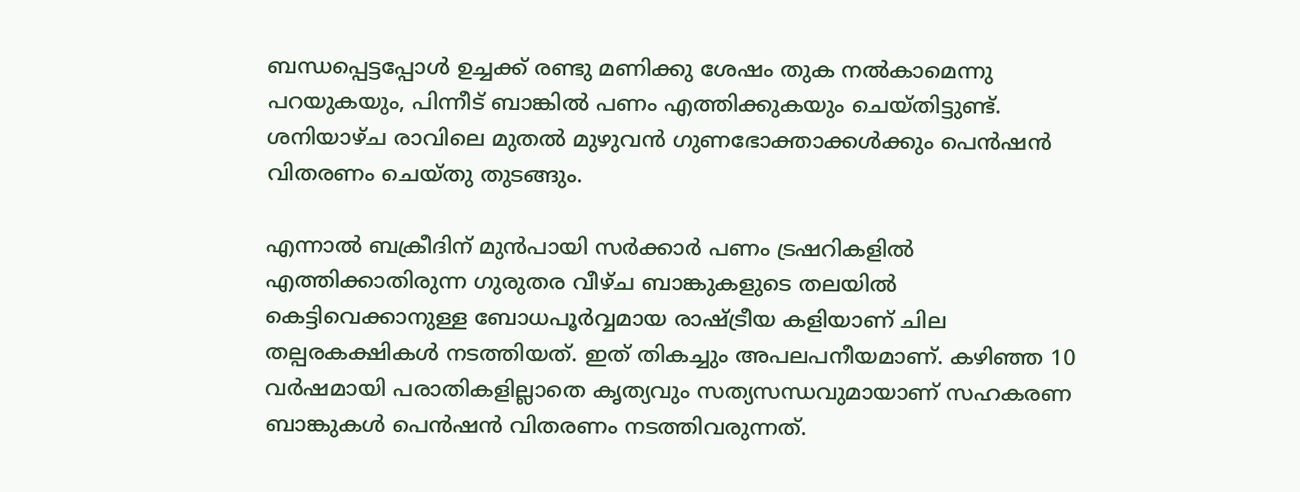ബന്ധപ്പെട്ടപ്പോൾ ഉച്ചക്ക് രണ്ടു മണിക്കു ശേഷം തുക നൽകാമെന്നു പറയുകയും, പിന്നീട് ബാങ്കിൽ പണം എത്തിക്കുകയും ചെയ്തിട്ടുണ്ട്. ശനിയാഴ്ച രാവിലെ മുതൽ മുഴുവൻ ഗുണഭോക്താക്കൾക്കും പെൻഷൻ വിതരണം ചെയ്തു തുടങ്ങും.

എന്നാൽ ബക്രീദിന് മുൻപായി സർക്കാർ പണം ട്രഷറികളിൽ എത്തിക്കാതിരുന്ന ഗുരുതര വീഴ്ച ബാങ്കുകളുടെ തലയിൽ കെട്ടിവെക്കാനുള്ള ബോധപൂർവ്വമായ രാഷ്ട്രീയ കളിയാണ് ചില തല്പരകക്ഷികൾ നടത്തിയത്. ഇത് തികച്ചും അപലപനീയമാണ്. കഴിഞ്ഞ 10 വർഷമായി പരാതികളില്ലാതെ കൃത്യവും സത്യസന്ധവുമായാണ് സഹകരണ ബാങ്കുകൾ പെൻഷൻ വിതരണം നടത്തിവരുന്നത്.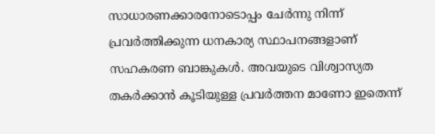സാധാരണക്കാരനോടൊപ്പം ചേർന്നു നിന്ന് പ്രവർത്തിക്കുന്ന ധനകാര്യ സ്ഥാപനങ്ങളാണ് സഹകരണ ബാങ്കുകൾ. അവയുടെ വിശ്വാസ്യത തകർക്കാൻ കൂടിയുള്ള പ്രവർത്തന മാണോ ഇതെന്ന്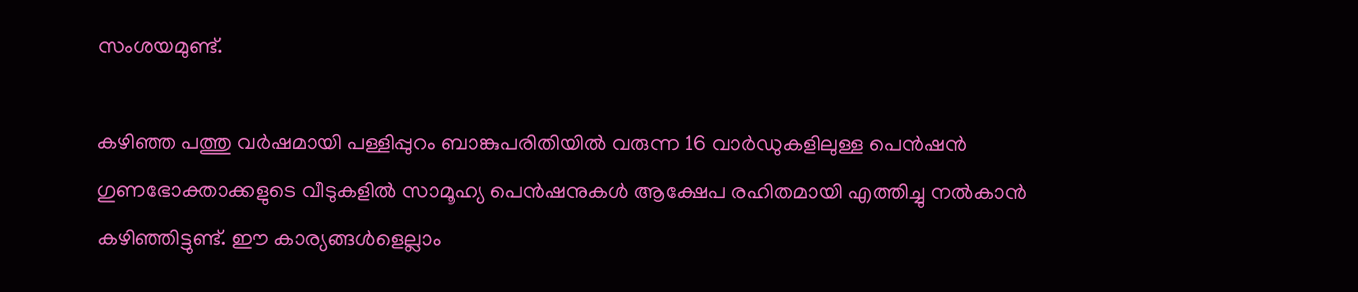സംശയമുണ്ട്.

കഴിഞ്ഞ പത്തു വർഷമായി പള്ളിപ്പുറം ബാങ്കുപരിതിയിൽ വരുന്ന 16 വാർഡുകളിലുള്ള പെൻഷൻ ഗുണഭോക്താക്കളുടെ വീടുകളിൽ സാമൂഹ്യ പെൻഷനുകൾ ആക്ഷേപ രഹിതമായി എത്തിച്ചു നൽകാൻ കഴിഞ്ഞിട്ടുണ്ട്. ഈ കാര്യങ്ങൾളെല്ലാം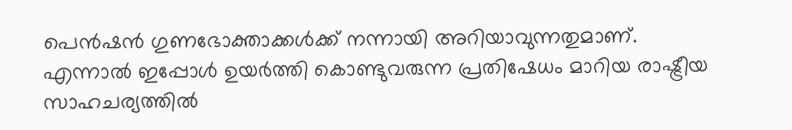പെൻഷൻ ഗുണഭോക്താക്കൾക്ക് നന്നായി അറിയാവുന്നതുമാണ്. എന്നാൽ ഇപ്പോൾ ഉയർത്തി കൊണ്ടുവരുന്ന പ്രതിഷേധം മാറിയ രാഷ്ട്രീയ സാഹചര്യത്തിൽ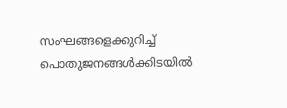സംഘങ്ങളെക്കുറിച്ച് പൊതുജനങ്ങൾക്കിടയിൽ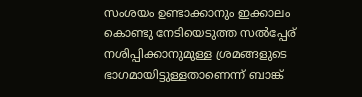സംശയം ഉണ്ടാക്കാനും ഇക്കാലം കൊണ്ടു നേടിയെടുത്ത സൽപ്പേര് നശിപ്പിക്കാനുമുള്ള ശ്രമങ്ങളുടെ ഭാഗമായിട്ടുള്ളതാണെന്ന് ബാങ്ക്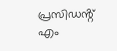പ്രസിഡൻ്റ് എം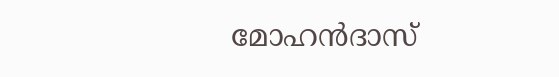മോഹൻദാസ്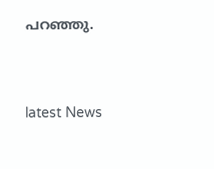പറഞ്ഞു.


latest News